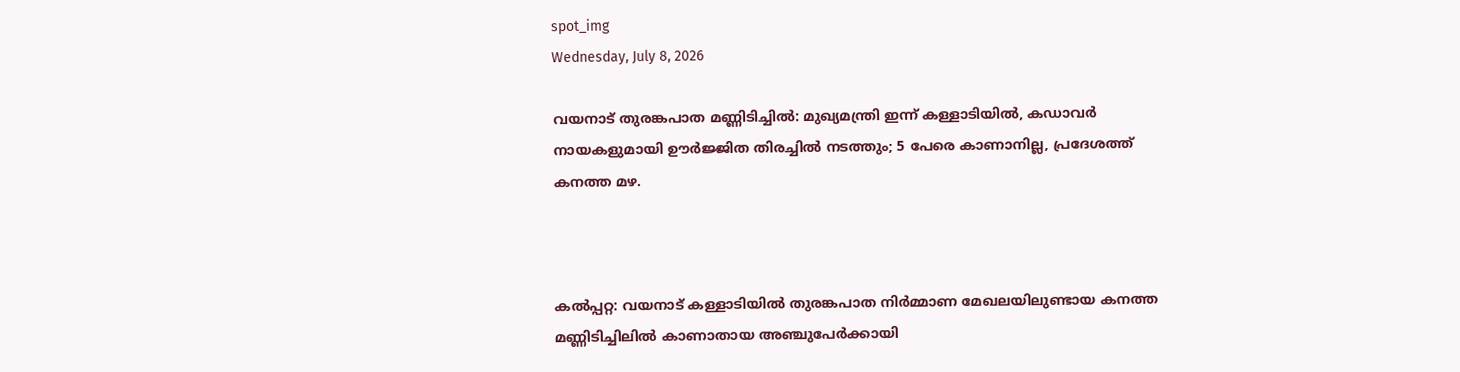spot_img
Wednesday, July 8, 2026

വയനാട് തുരങ്കപാത മണ്ണിടിച്ചിൽ: മുഖ്യമന്ത്രി ഇന്ന് കള്ളാടിയിൽ, കഡാവർ നായകളുമായി ഊർജ്ജിത തിരച്ചിൽ നടത്തും; 5 പേരെ കാണാനില്ല, പ്രദേശത്ത് കനത്ത മഴ.



കൽപ്പറ്റ: വയനാട് കള്ളാടിയിൽ തുരങ്കപാത നിർമ്മാണ മേഖലയിലുണ്ടായ കനത്ത മണ്ണിടിച്ചിലിൽ കാണാതായ അഞ്ചുപേർക്കായി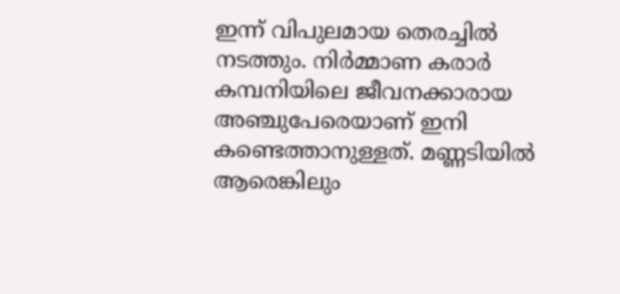ഇന്ന് വിപുലമായ തെരച്ചിൽ നടത്തും. നിർമ്മാണ കരാർ കമ്പനിയിലെ ജീവനക്കാരായ അഞ്ചുപേരെയാണ് ഇനി കണ്ടെത്താനുള്ളത്. മണ്ണടിയിൽ ആരെങ്കിലും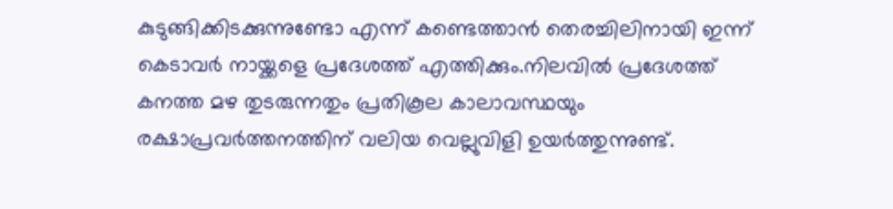കുടുങ്ങിക്കിടക്കുന്നുണ്ടോ എന്ന് കണ്ടെത്താൻ തെരച്ചിലിനായി ഇന്ന് കെടാവർ നായ്ക്കളെ പ്രദേശത്ത് എത്തിക്കും.നിലവിൽ പ്രദേശത്ത് കനത്ത മഴ തുടരുന്നതും പ്രതികൂല കാലാവസ്ഥയും രക്ഷാപ്രവർത്തനത്തിന് വലിയ വെല്ലുവിളി ഉയർത്തുന്നുണ്ട്.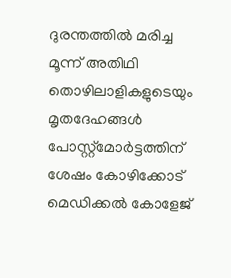ദുരന്തത്തിൽ മരിച്ച മൂന്ന് അതിഥി തൊഴിലാളികളുടെയും മൃതദേഹങ്ങൾ പോസ്റ്റ്‌മോർട്ടത്തിന് ശേഷം കോഴിക്കോട് മെഡിക്കൽ കോളേജ്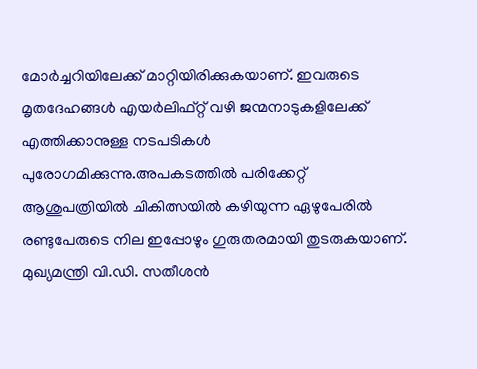മോർച്ചറിയിലേക്ക് മാറ്റിയിരിക്കുകയാണ്. ഇവരുടെ മൃതദേഹങ്ങൾ എയർലിഫ്റ്റ് വഴി ജന്മനാടുകളിലേക്ക് എത്തിക്കാനുള്ള നടപടികൾ പുരോഗമിക്കുന്നു.അപകടത്തിൽ പരിക്കേറ്റ് ആശുപത്രിയിൽ ചികിത്സയിൽ കഴിയുന്ന ഏഴുപേരിൽ രണ്ടുപേരുടെ നില ഇപ്പോഴും ഗുരുതരമായി തുടരുകയാണ്. മുഖ്യമന്ത്രി വി.ഡി. സതീശൻ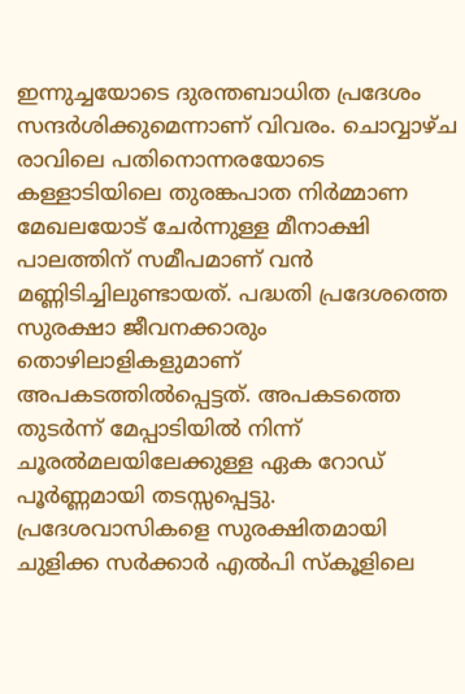ഇന്നുച്ചയോടെ ദുരന്തബാധിത പ്രദേശം സന്ദർശിക്കുമെന്നാണ് വിവരം. ചൊവ്വാഴ്ച രാവിലെ പതിനൊന്നരയോടെ കള്ളാടിയിലെ തുരങ്കപാത നിർമ്മാണ മേഖലയോട് ചേർന്നുള്ള മീനാക്ഷി പാലത്തിന് സമീപമാണ് വൻ മണ്ണിടിച്ചിലുണ്ടായത്. പദ്ധതി പ്രദേശത്തെ സുരക്ഷാ ജീവനക്കാരും തൊഴിലാളികളുമാണ് അപകടത്തിൽപ്പെട്ടത്. അപകടത്തെ തുടർന്ന് മേപ്പാടിയിൽ നിന്ന് ചൂരൽമലയിലേക്കുള്ള ഏക റോഡ് പൂർണ്ണമായി തടസ്സപ്പെട്ടു. പ്രദേശവാസികളെ സുരക്ഷിതമായി ചുളിക്ക സർക്കാർ എൽപി സ്കൂളിലെ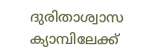ദുരിതാശ്വാസ ക്യാമ്പിലേക്ക്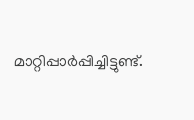മാറ്റിപ്പാർപ്പിച്ചിട്ടുണ്ട്.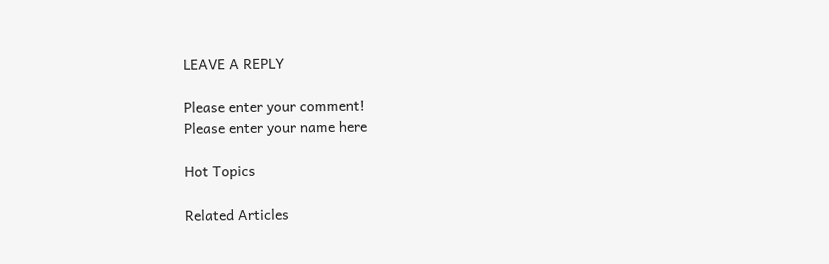LEAVE A REPLY

Please enter your comment!
Please enter your name here

Hot Topics

Related Articles